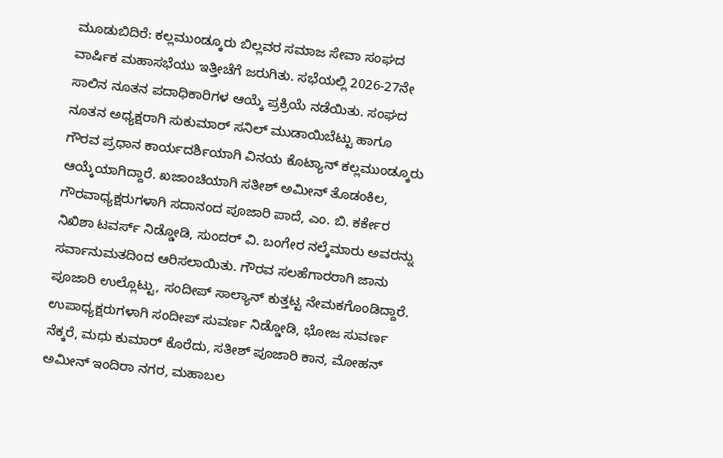ಮೂಡುಬಿದಿರೆ: ಕಲ್ಲಮುಂಡ್ಕೂರು ಬಿಲ್ಲವರ ಸಮಾಜ ಸೇವಾ ಸಂಘದ ವಾರ್ಷಿಕ ಮಹಾಸಭೆಯು ಇತ್ತೀಚೆಗೆ ಜರುಗಿತು. ಸಭೆಯಲ್ಲಿ 2026-27ನೇ ಸಾಲಿನ ನೂತನ ಪದಾಧಿಕಾರಿಗಳ ಆಯ್ಕೆ ಪ್ರಕ್ರಿಯೆ ನಡೆಯಿತು. ಸಂಘದ ನೂತನ ಅಧ್ಯಕ್ಷರಾಗಿ ಸುಕುಮಾರ್ ಸನಿಲ್ ಮುಡಾಯಿಬೆಟ್ಟು ಹಾಗೂ ಗೌರವ ಪ್ರಧಾನ ಕಾರ್ಯದರ್ಶಿಯಾಗಿ ವಿನಯ ಕೊಟ್ಯಾನ್ ಕಲ್ಲಮುಂಡ್ಕೂರು ಆಯ್ಕೆಯಾಗಿದ್ದಾರೆ. ಖಜಾಂಚಿಯಾಗಿ ಸತೀಶ್ ಅಮೀನ್ ತೊಡಂಕಿಲ, ಗೌರವಾಧ್ಯಕ್ಷರುಗಳಾಗಿ ಸದಾನಂದ ಪೂಜಾರಿ ಪಾದೆ, ಎಂ. ಬಿ. ಕರ್ಕೇರ ನಿಖಿಶಾ ಟವರ್ಸ್ ನಿಡ್ಡೋಡಿ, ಸುಂದರ್ ವಿ. ಬಂಗೇರ ನಲ್ಕೆಮಾರು ಅವರನ್ನು ಸರ್ವಾನುಮತದಿಂದ ಆರಿಸಲಾಯಿತು. ಗೌರವ ಸಲಹೆಗಾರರಾಗಿ ಜಾನು ಪೂಜಾರಿ ಉಲ್ಲೊಟ್ಟು, ಸಂದೀಪ್ ಸಾಲ್ಯಾನ್ ಕುತ್ತಟ್ಟ ನೇಮಕಗೊಂಡಿದ್ದಾರೆ. ಉಪಾಧ್ಯಕ್ಷರುಗಳಾಗಿ ಸಂದೀಪ್ ಸುವರ್ಣ ನಿಡ್ಡೋಡಿ, ಭೋಜ ಸುವರ್ಣ ನೆಕ್ಕರೆ, ಮಧು ಕುಮಾರ್ ಕೊರೆದು, ಸತೀಶ್ ಪೂಜಾರಿ ಕಾನ, ಮೋಹನ್ ಅಮೀನ್ ಇಂದಿರಾ ನಗರ, ಮಹಾಬಲ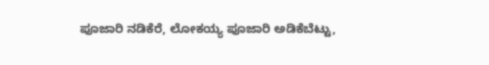ಪೂಜಾರಿ ನಡಿಕೆರೆ, ಲೋಕಯ್ಯ ಪೂಜಾರಿ ಅಡಿಕೆಬೆಟ್ಟು,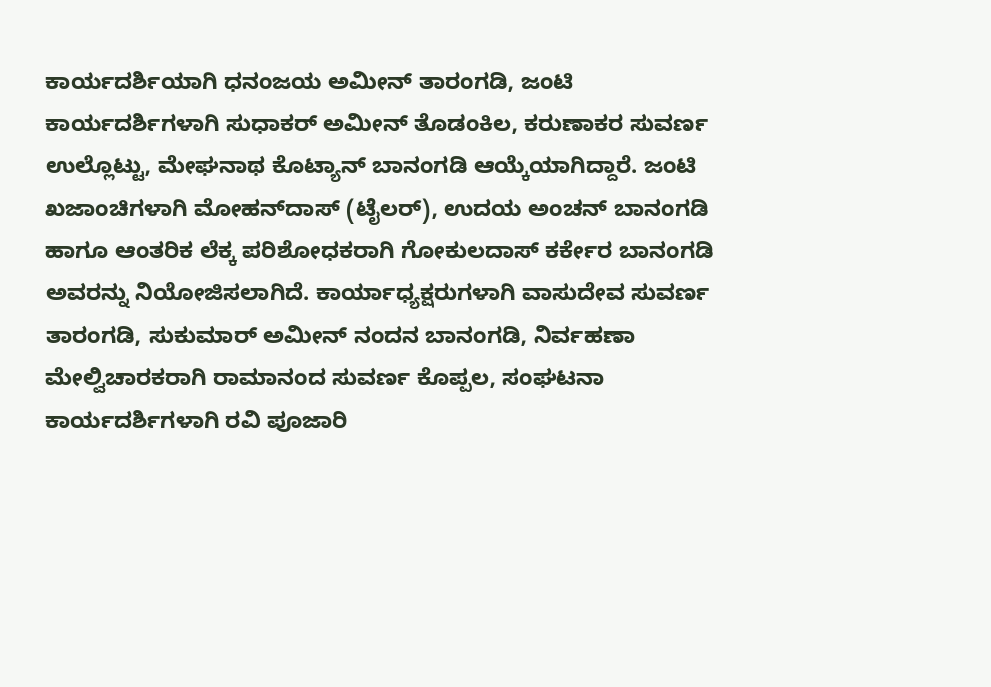ಕಾರ್ಯದರ್ಶಿಯಾಗಿ ಧನಂಜಯ ಅಮೀನ್ ತಾರಂಗಡಿ, ಜಂಟಿ ಕಾರ್ಯದರ್ಶಿಗಳಾಗಿ ಸುಧಾಕರ್ ಅಮೀನ್ ತೊಡಂಕಿಲ, ಕರುಣಾಕರ ಸುವರ್ಣ ಉಲ್ಲೊಟ್ಟು, ಮೇಘನಾಥ ಕೊಟ್ಯಾನ್ ಬಾನಂಗಡಿ ಆಯ್ಕೆಯಾಗಿದ್ದಾರೆ. ಜಂಟಿ ಖಜಾಂಚಿಗಳಾಗಿ ಮೋಹನ್‌ದಾಸ್ (ಟೈಲರ್), ಉದಯ ಅಂಚನ್ ಬಾನಂಗಡಿ ಹಾಗೂ ಆಂತರಿಕ ಲೆಕ್ಕ ಪರಿಶೋಧಕರಾಗಿ ಗೋಕುಲದಾಸ್ ಕರ್ಕೇರ ಬಾನಂಗಡಿ ಅವರನ್ನು ನಿಯೋಜಿಸಲಾಗಿದೆ. ಕಾರ್ಯಾಧ್ಯಕ್ಷರುಗಳಾಗಿ ವಾಸುದೇವ ಸುವರ್ಣ ತಾರಂಗಡಿ, ಸುಕುಮಾರ್ ಅಮೀನ್ ನಂದನ ಬಾನಂಗಡಿ, ನಿರ್ವಹಣಾ ಮೇಲ್ವಿಚಾರಕರಾಗಿ ರಾಮಾನಂದ ಸುವರ್ಣ ಕೊಪ್ಪಲ, ಸಂಘಟನಾ ಕಾರ್ಯದರ್ಶಿಗಳಾಗಿ ರವಿ ಪೂಜಾರಿ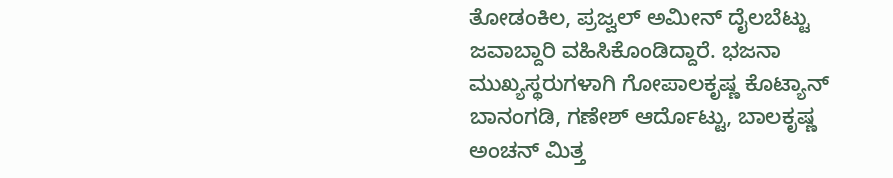ತೋಡಂಕಿಲ, ಪ್ರಜ್ವಲ್ ಅಮೀನ್ ದೈಲಬೆಟ್ಟು ಜವಾಬ್ದಾರಿ ವಹಿಸಿಕೊಂಡಿದ್ದಾರೆ. ಭಜನಾ ಮುಖ್ಯಸ್ಥರುಗಳಾಗಿ ಗೋಪಾಲಕೃಷ್ಣ ಕೊಟ್ಯಾನ್ ಬಾನಂಗಡಿ, ಗಣೇಶ್ ಆರ್ದೊಟ್ಟು, ಬಾಲಕೃಷ್ಣ ಅಂಚನ್ ಮಿತ್ತ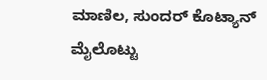ಮಾಣಿಲ, ಸುಂದರ್ ಕೊಟ್ಯಾನ್ ಮೈಲೊಟ್ಟು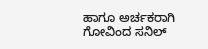ಹಾಗೂ ಅರ್ಚಕರಾಗಿ ಗೋವಿಂದ ಸನಿಲ್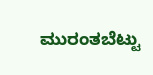ಮುರಂತಬೆಟ್ಟು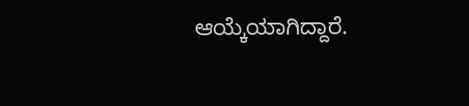ಆಯ್ಕೆಯಾಗಿದ್ದಾರೆ.